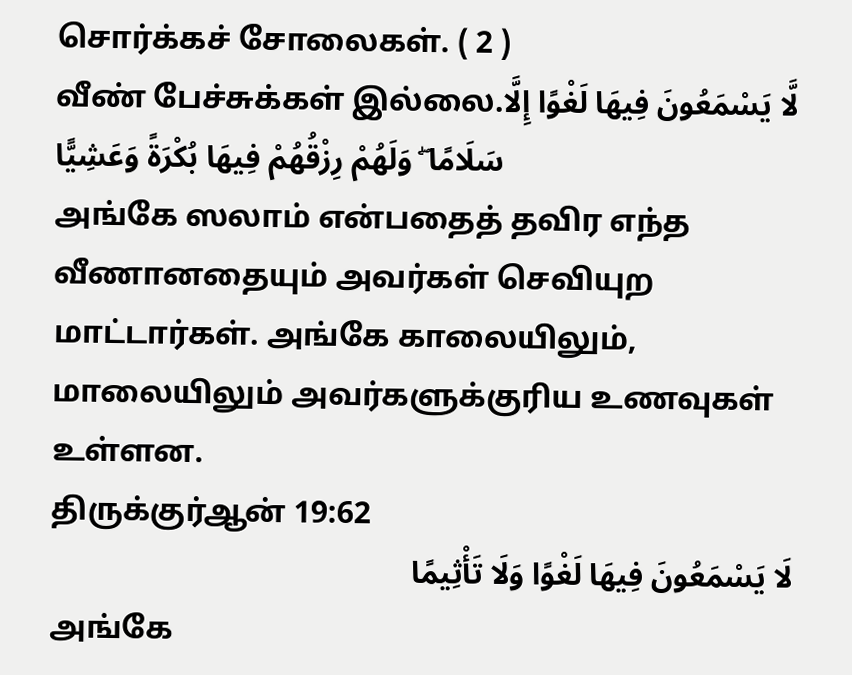சொர்க்கச் சோலைகள். ( 2 )
வீண் பேச்சுக்கள் இல்லை.لَّا يَسْمَعُونَ فِيهَا لَغْوًا إِلَّا سَلَامًا ۖ وَلَهُمْ رِزْقُهُمْ فِيهَا بُكْرَةً وَعَشِيًّا
அங்கே ஸலாம் என்பதைத் தவிர எந்த வீணானதையும் அவர்கள் செவியுற மாட்டார்கள். அங்கே காலையிலும், மாலையிலும் அவர்களுக்குரிய உணவுகள் உள்ளன.
திருக்குர்ஆன் 19:62
لَا يَسْمَعُونَ فِيهَا لَغْوًا وَلَا تَأْثِيمًا
அங்கே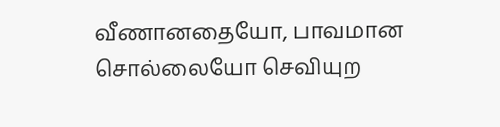வீணானதையோ, பாவமான சொல்லையோ செவியுற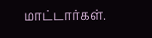மாட்டார்கள்.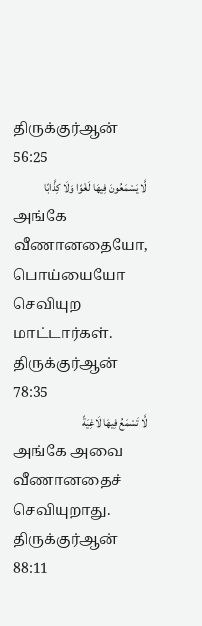திருக்குர்ஆன் 56:25
لَّا يَسْمَعُونَ فِيهَا لَغْوًا وَلَا كِذَّابًا
அங்கே வீணானதையோ, பொய்யையோ செவியுற மாட்டார்கள்.
திருக்குர்ஆன் 78:35
لَّا تَسْمَعُ فِيهَا لَاغِيَةً
அங்கே அவை வீணானதைச் செவியுறாது.
திருக்குர்ஆன் 88:11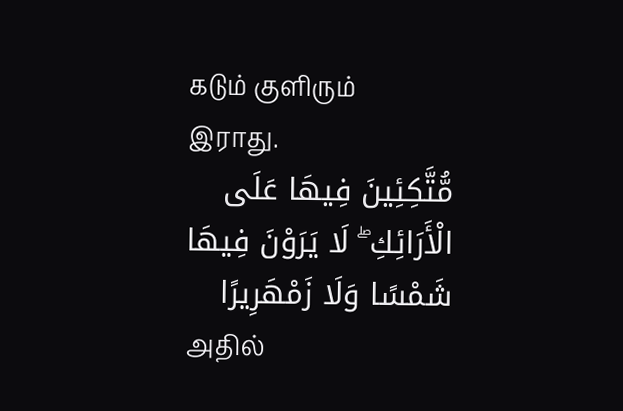கடும் குளிரும் இராது.
مُّتَّكِئِينَ فِيهَا عَلَى الْأَرَائِكِ ۖ لَا يَرَوْنَ فِيهَا شَمْسًا وَلَا زَمْهَرِيرًا
அதில்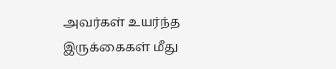அவர்கள் உயர்ந்த இருக்கைகள் மீது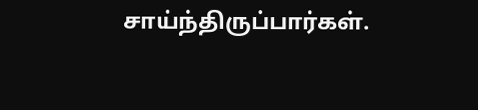சாய்ந்திருப்பார்கள்.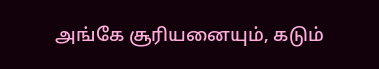அங்கே சூரியனையும், கடும்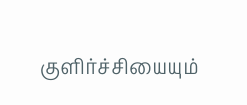குளிர்ச்சியையும்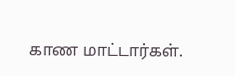காண மாட்டார்கள்.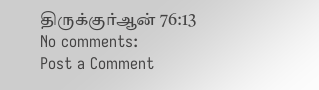திருக்குர்ஆன் 76:13
No comments:
Post a Comment